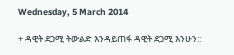Wednesday, 5 March 2014

+ ዳዊት ደጋሚ ትውልድ እንዳይጠፋ ዳዊት ደጋሚ እንሁን::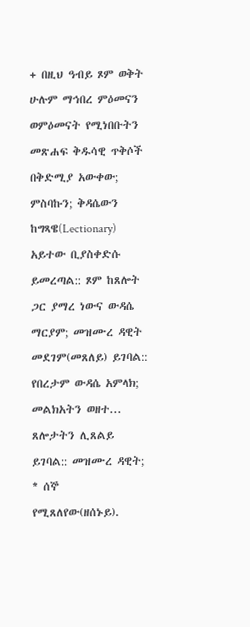+ በዚህ ዓብይ ጾም ወቅት ሁሉም ማኅበረ ምዕመናን ወምዕመናት የሚነበቡትን መጽሐፍ ቅዱሳዊ ጥቅሶች በቅድሚያ አውቀው; ምስባኩን; ቅዳሴውን ከግጻዌ(Lectionary) አይተው ቢያስቀድሱ ይመረጣል:: ጾም ከጸሎት ጋር ያማረ ነውና ውዳሴ ማርያም; መዝሙረ ዳዊት መደገም(መጸለይ) ይገባል:: የበረታም ውዳሴ አምላክ; መልክአትን ወዘተ... ጸሎታትን ሊጸልይ ይገባል:: መዝሙረ ዳዊት; * ሰኞ የሚጸለየው(ዘሰኑይ).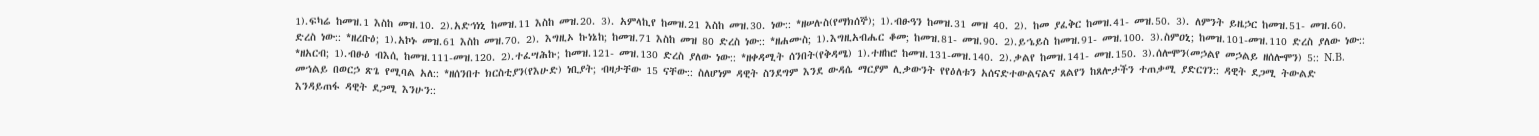1).ፍካሬ ከመዝ.1 እስከ መዝ.10. 2).አድኅነኒ ከመዝ.11 እስከ መዝ.20. 3). አምላኪየ ከመዝ.21 እስከ መዝ.30. ነው:: *ዘሠሉስ(የማክሰኞ); 1).ብፁዓን ከመዝ.31 መዝ 40. 2). ከመ ያፈቅር ከመዝ.41- መዝ.50. 3). ለምንት ይዜኃር ከመዝ.51- መዝ.60. ድረስ ነው:: *ዘረቡዕ; 1).አኮኑ መዝ.61 እስከ መዝ.70. 2). እግዚኦ ኩነኔከ; ከመዝ.71 እስከ መዝ 80 ድረስ ነው:: *ዘሐሙስ; 1).እግዚአብሔር ቆመ; ከመዝ.81- መዝ.90. 2).ይኄይስ ከመዝ.91- መዝ.100. 3).ስምዐኒ; ከመዝ.101-መዝ.110 ድረስ ያለው ነው:: *ዘአርብ; 1).ብፁዕ ብእሲ ከመዝ.111-መዝ.120. 2).ተፈሣሕኩ; ከመዝ.121- መዝ.130 ድረስ ያለው ነው:: *ዘቀዳሚት ሰንበት(የቅዳሜ) 1).ተዘከሮ ከመዝ.131-መዝ.140. 2).ቃልየ ከመዝ.141- መዝ.150. 3).ሰሎሞን(መኃልየ መኃልይ ዘሰሎሞን) 5:: N.B. መኀልይ በወርኃ ጽጌ የሚባል አለ:: *ዘሰንበተ ክርስቲያን(የእሁድ) ነቢያት; ብዛታቸው 15 ናቸው:: ስለሆነም ዳዊት ስንደግም እንደ ውዳሴ ማርያም ሊቃውንት የየዕለቱን አሰናድተውልናልና ጸልየን ከጸሎታችን ተጠቃሚ ያድርገን:: ዳዊት ደጋሚ ትውልድ እንዳይጠፋ ዳዊት ደጋሚ እንሁን::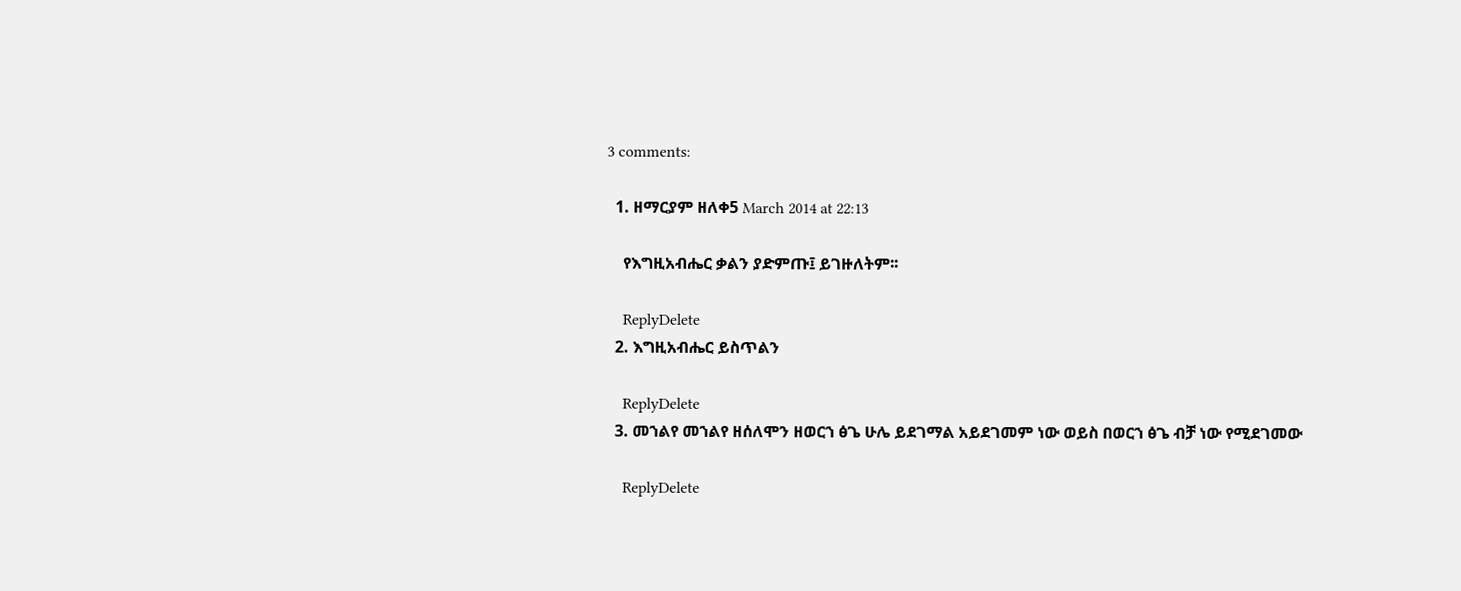3 comments:

  1. ዘማርያም ዘለቀ5 March 2014 at 22:13

    የእግዚአብሔር ቃልን ያድምጡ፤ ይገዙለትም፡፡

    ReplyDelete
  2. እግዚአብሔር ይስጥልን

    ReplyDelete
  3. መኀልየ መኀልየ ዘሰለሞን ዘወርኀ ፅጌ ሁሌ ይደገማል አይደገመም ነው ወይስ በወርኀ ፅጌ ብቻ ነው የሚደገመው

    ReplyDelete